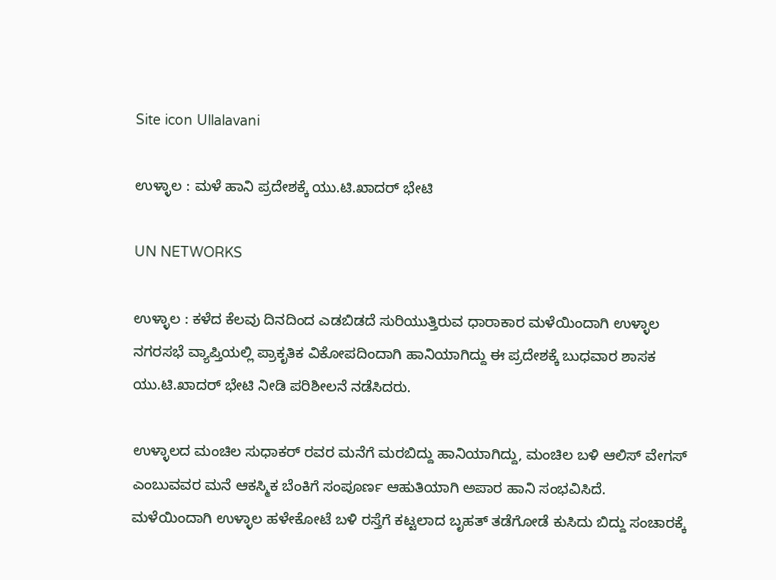Site icon Ullalavani

ಉಳ್ಳಾಲ : ಮಳೆ ಹಾನಿ ಪ್ರದೇಶಕ್ಕೆ ಯು.ಟಿ.ಖಾದರ್ ಭೇಟಿ

UN NETWORKS

ಉಳ್ಳಾಲ : ಕಳೆದ ಕೆಲವು ದಿನದಿಂದ ಎಡಬಿಡದೆ ಸುರಿಯುತ್ತಿರುವ ಧಾರಾಕಾರ ಮಳೆಯಿಂದಾಗಿ ಉಳ್ಳಾಲ ನಗರಸಭೆ ವ್ಯಾಪ್ತಿಯಲ್ಲಿ ಪ್ರಾಕೃತಿಕ ವಿಕೋಪದಿಂದಾಗಿ ಹಾನಿಯಾಗಿದ್ದು ಈ ಪ್ರದೇಶಕ್ಕೆ ಬುಧವಾರ ಶಾಸಕ ಯು.ಟಿ.ಖಾದರ್ ಭೇಟಿ ನೀಡಿ ಪರಿಶೀಲನೆ ನಡೆಸಿದರು.

ಉಳ್ಳಾಲದ ಮಂಚಿಲ ಸುಧಾಕರ್ ರವರ ಮನೆಗೆ ಮರಬಿದ್ದು ಹಾನಿಯಾಗಿದ್ದು, ಮಂಚಿಲ ಬಳಿ ಆಲಿಸ್ ವೇಗಸ್ ಎಂಬುವವರ ಮನೆ ಆಕಸ್ಮಿಕ ಬೆಂಕಿಗೆ ಸಂಪೂರ್ಣ ಆಹುತಿಯಾಗಿ ಅಪಾರ ಹಾನಿ ಸಂಭವಿಸಿದೆ. ಮಳೆಯಿಂದಾಗಿ ಉಳ್ಳಾಲ ಹಳೇಕೋಟೆ ಬಳಿ ರಸ್ತೆಗೆ ಕಟ್ಟಲಾದ ಬೃಹತ್ ತಡೆಗೋಡೆ ಕುಸಿದು ಬಿದ್ದು ಸಂಚಾರಕ್ಕೆ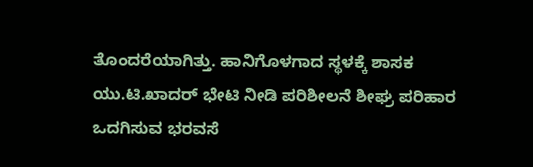ತೊಂದರೆಯಾಗಿತ್ತು. ಹಾನಿಗೊಳಗಾದ ಸ್ಥಳಕ್ಕೆ ಶಾಸಕ ಯು.ಟಿ.ಖಾದರ್ ಭೇಟಿ ನೀಡಿ ಪರಿಶೀಲನೆ ಶೀಘ್ರ ಪರಿಹಾರ ಒದಗಿಸುವ ಭರವಸೆ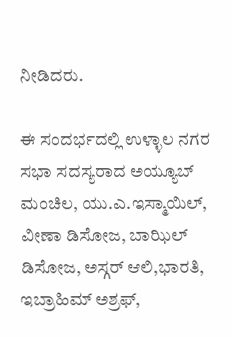ನೀಡಿದರು.

ಈ ಸಂದರ್ಭದಲ್ಲಿ ಉಳ್ಳಾಲ ನಗರ ಸಭಾ ಸದಸ್ಯರಾದ ಅಯ್ಯೂಬ್ ಮಂಚಿಲ, ಯು.ಎ.ಇಸ್ಮಾಯಿಲ್, ವೀಣಾ ಡಿಸೋಜ, ಬಾಝಿಲ್ ಡಿಸೋಜ, ಅಸ್ಗರ್ ಆಲಿ,ಭಾರತಿ, ಇಬ್ರಾಹಿಮ್ ಅಶ್ರಫ್,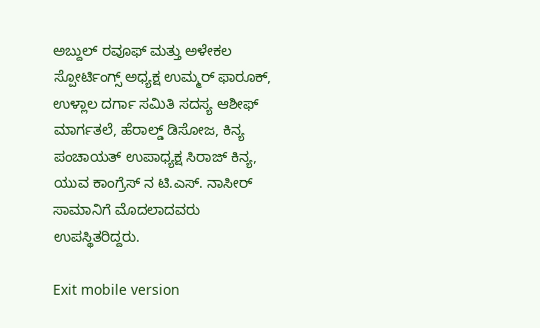ಅಬ್ದುಲ್ ರವೂಫ್ ಮತ್ತು ಅಳೇಕಲ ಸ್ಪೋರ್ಟಿಂಗ್ಸ್ ಅಧ್ಯಕ್ಷ ಉಮ್ಮರ್ ಫಾರೂಕ್, ಉಳ್ಲಾಲ ದರ್ಗಾ ಸಮಿತಿ ಸದಸ್ಯ ಆಶೀಫ್ ಮಾರ್ಗತಲೆ, ಹೆರಾಲ್ಡ್ ಡಿಸೋಜ, ಕಿನ್ಯ ಪಂಚಾಯತ್ ಉಪಾಧ್ಯಕ್ಷ ಸಿರಾಜ್ ಕಿನ್ಯ, ಯುವ ಕಾಂಗ್ರೆಸ್ ನ ಟಿ.ಎಸ್. ನಾಸೀರ್ ಸಾಮಾನಿಗೆ ಮೊದಲಾದವರು ಉಪಸ್ಥಿತರಿದ್ದರು.

Exit mobile version